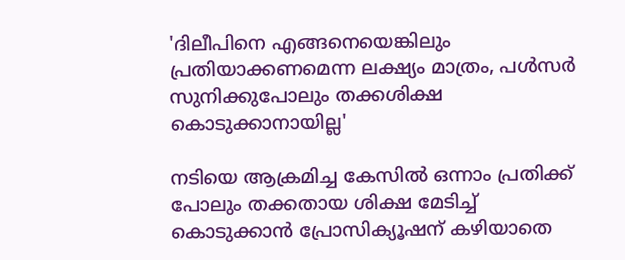'ദിലീപിനെ എങ്ങനെയെങ്കിലും പ്രതിയാക്കണമെന്ന ലക്ഷ്യം മാത്രം, പൾസർ സുനിക്കുപോലും തക്കശിക്ഷ കൊടുക്കാനായില്ല'

നടിയെ ആക്രമിച്ച കേസിൽ ഒന്നാം പ്രതിക്ക് പോലും തക്കതായ ശിക്ഷ മേടിച്ച് കൊടുക്കാൻ പ്രോസിക്യൂഷന് കഴിയാതെ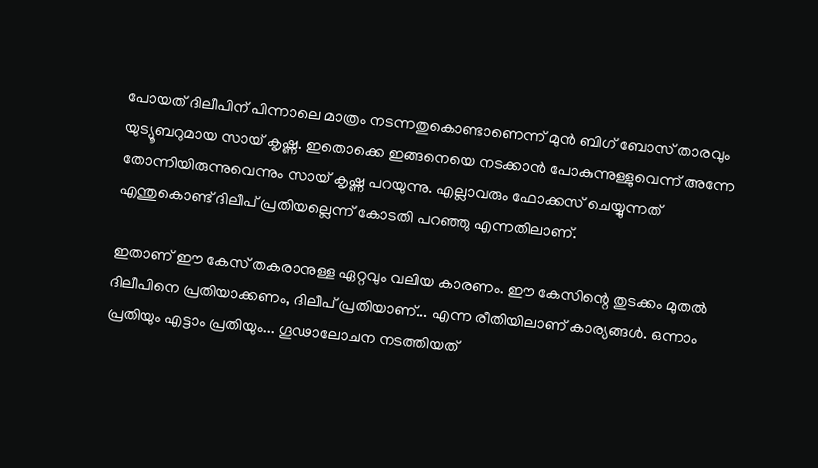പോയത് ദിലീപിന് പിന്നാലെ മാത്രം നടന്നതുകൊണ്ടാണെന്ന് മുൻ ബിഗ് ബോസ് താരവും യുട്യൂബറുമായ സായ് കൃഷ്ണ. ഇതൊക്കെ ഇങ്ങനെയെ നടക്കാൻ പോകുന്നുള്ളുവെന്ന് അന്നേ തോന്നിയിരുന്നുവെന്നും സായ് കൃഷ്ണ പറയുന്നു. എല്ലാവരും ഫോക്കസ് ചെയ്യുന്നത് എന്തുകൊണ്ട് ദിലീപ് പ്രതിയല്ലെന്ന് കോടതി പറഞ്ഞു എന്നതിലാണ്.

ഇതാണ് ഈ കേസ് തകരാനുള്ള ഏറ്റവും വലിയ കാരണം. ഈ കേസിന്റെ തുടക്കം മുതൽ ദിലീപിനെ പ്രതിയാക്കണം, ദിലീപ് പ്രതിയാണ്... എന്ന രീതിയിലാണ് കാര്യങ്ങൾ. ഒന്നാം പ്രതിയും എട്ടാം പ്രതിയും... ഗൂഢാലോചന നടത്തിയത്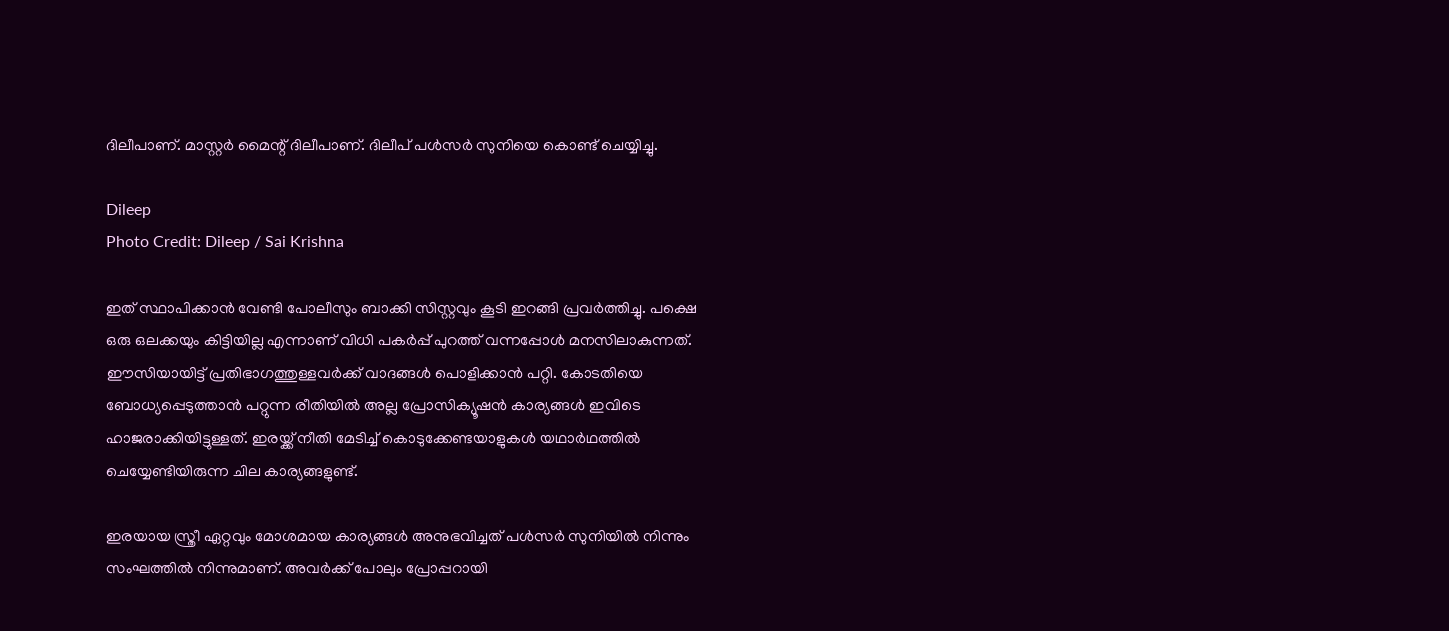ദിലീപാണ്. മാസ്റ്റർ മൈന്റ് ദിലീപാണ്. ദിലീപ് പൾസർ സുനിയെ കൊണ്ട് ചെയ്യിച്ചു.

Dileep
Photo Credit: Dileep / Sai Krishna

ഇത് സ്ഥാപിക്കാൻ വേണ്ടി പോലീസും ബാക്കി സിസ്റ്റവും കൂടി ഇറങ്ങി പ്രവർത്തിച്ചു. പക്ഷെ ഒരു ഒലക്കയും കിട്ടിയില്ല എന്നാണ് വിധി പകർപ്പ് പുറത്ത് വന്നപ്പോൾ മനസിലാകുന്നത്. ഈസിയായിട്ട് പ്രതിഭാഗത്തുള്ളവർക്ക് വാദങ്ങൾ പൊളിക്കാൻ പറ്റി. കോടതിയെ ബോധ്യപ്പെടുത്താൻ പറ്റുന്ന രീതിയിൽ അല്ല പ്രോസിക്യൂഷൻ കാര്യങ്ങൾ ഇവിടെ ഹാജരാക്കിയിട്ടുള്ളത്. ഇരയ്ക്ക് നീതി മേടിച്ച് കൊടുക്കേണ്ടയാളുകൾ യഥാർഥത്തിൽ ചെയ്യേണ്ടിയിരുന്ന ചില കാര്യങ്ങളുണ്ട്.

ഇരയായ സ്ത്രീ ഏറ്റവും മോശമായ കാര്യങ്ങൾ അനുഭവിച്ചത് പൾസർ സുനിയിൽ നിന്നും സംഘത്തിൽ നിന്നുമാണ്. അവർക്ക് പോലും പ്രോപ്പറായി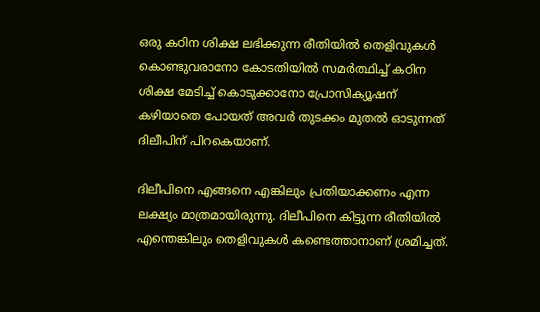ഒരു കഠിന ശിക്ഷ ലഭിക്കുന്ന രീതിയിൽ തെളിവുകൾ കൊണ്ടുവരാനോ കോടതിയിൽ സമർത്ഥിച്ച് കഠിന ശിക്ഷ മേടിച്ച് കൊടുക്കാനോ പ്രോസിക്യൂഷന് കഴിയാതെ പോയത് അവർ തുടക്കം മുതൽ ഓടുന്നത് ദിലീപിന് പിറകെയാണ്.

ദിലീപിനെ എങ്ങനെ എങ്കിലും പ്രതിയാക്കണം എന്ന ലക്ഷ്യം മാത്രമായിരുന്നു. ദിലീപിനെ കിട്ടുന്ന രീതിയിൽ എന്തെങ്കിലും തെളിവുകൾ കണ്ടെത്താനാണ് ശ്രമിച്ചത്.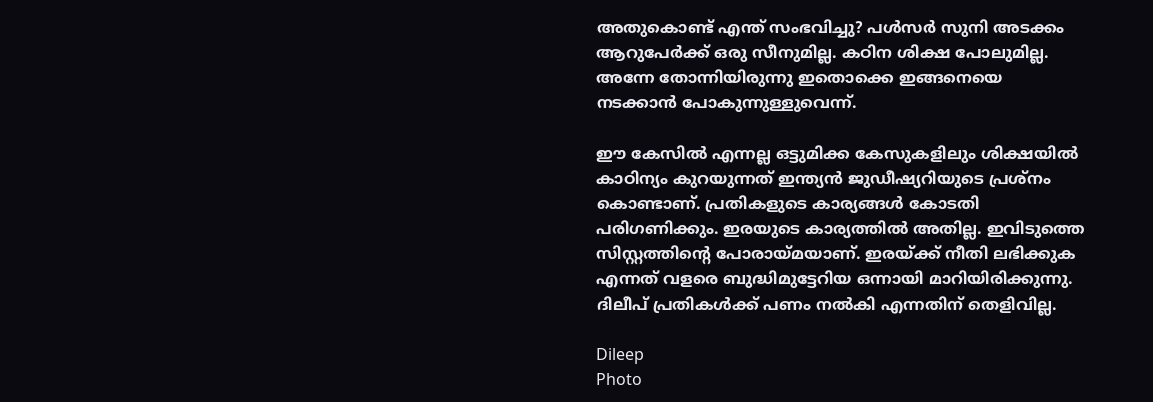അതുകൊണ്ട് എന്ത് സംഭവിച്ചു? പൾസർ സുനി അടക്കം ആറുപേർക്ക് ഒരു സീനുമില്ല. കഠിന ശിക്ഷ പോലുമില്ല. അന്നേ തോന്നിയിരുന്നു ഇതൊക്കെ ഇങ്ങനെയെ നടക്കാൻ പോകുന്നുള്ളുവെന്ന്.

ഈ കേസിൽ എന്നല്ല ഒട്ടുമിക്ക കേസുകളിലും ശിക്ഷയിൽ കാഠിന്യം കുറയുന്നത് ഇന്ത്യൻ ജുഡീഷ്യറിയുടെ പ്രശ്നം കൊണ്ടാണ്. പ്രതികളുടെ കാര്യങ്ങൾ കോടതി പരിഗണിക്കും. ഇരയുടെ കാര്യത്തിൽ അതില്ല. ഇവിടുത്തെ സിസ്റ്റത്തിന്റെ പോരായ്മയാണ്. ഇരയ്ക്ക് നീതി ലഭിക്കുക എന്നത് വളരെ ബുദ്ധിമുട്ടേറിയ ഒന്നായി മാറിയിരിക്കുന്നു. ദിലീപ് പ്രതികൾക്ക് പണം നൽകി എന്നതിന് തെളിവില്ല.

Dileep
Photo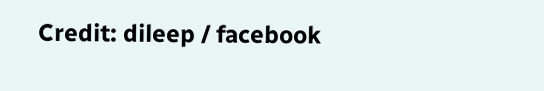Credit: dileep / facebook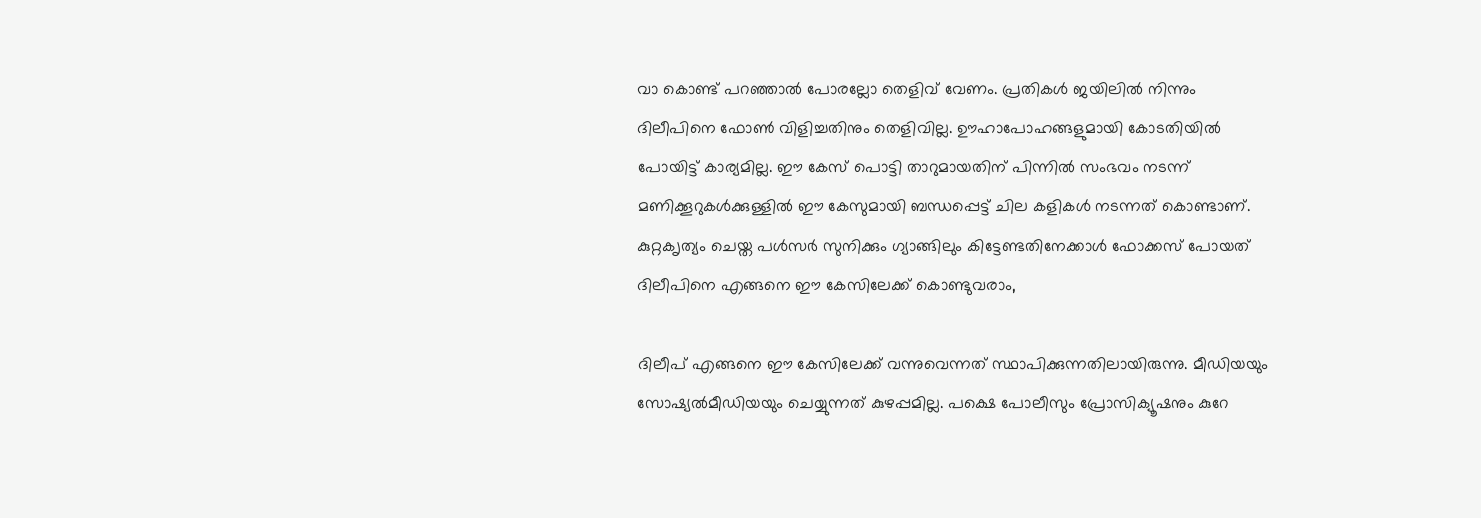വാ കൊണ്ട് പറഞ്ഞാൽ പോരല്ലോ തെളിവ് വേണം. പ്രതികൾ ജയിലിൽ നിന്നും ദിലീപിനെ ഫോൺ വിളിച്ചതിനും തെളിവില്ല. ഊഹാപോഹങ്ങളുമായി കോടതിയിൽ പോയിട്ട് കാര്യമില്ല. ഈ കേസ് പൊട്ടി താറുമായതിന് പിന്നിൽ സംഭവം നടന്ന് മണിക്കൂറുകൾക്കുള്ളിൽ ഈ കേസുമായി ബന്ധപ്പെട്ട് ചില കളികൾ നടന്നത് കൊണ്ടാണ്. കുറ്റക‍ൃത്യം ചെയ്ത പൾസർ സുനിക്കും ഗ്യാങ്ങിലും കിട്ടേണ്ടതിനേക്കാൾ ഫോക്കസ് പോയത് ദിലീപിനെ എങ്ങനെ ഈ കേസിലേക്ക് കൊണ്ടുവരാം,

ദിലീപ് എങ്ങനെ ഈ കേസിലേക്ക് വന്നുവെന്നത് സ്ഥാപിക്കുന്നതിലായിരുന്നു. മീഡിയയും സോഷ്യൽമീഡിയയും ചെയ്യുന്നത് കുഴപ്പമില്ല. പക്ഷെ പോലീസും പ്രോസിക്യൂഷനും കുറേ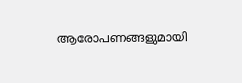ആരോപണങ്ങളുമായി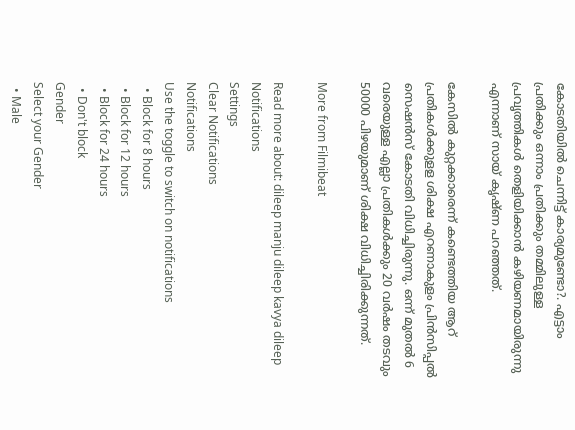കോടതിയിൽ ചെന്നിട്ട് കാര്യമുണ്ടോ?. എട്ടാം പ്രതിക്കും ഒന്നാം പ്രതിക്കും തമ്മിലുള്ള പ്രവൃത്തികൾ തെളിയിക്കാൻ കഴിയണമായിരുന്നു എന്നാണ് സായ് കൃഷ്ണ പറഞ്ഞത്.

കേസിൽ കുറ്റക്കാരെന്ന് കണ്ടെത്തിയ ആറ് പ്രതികൾക്കുളള ശിക്ഷ എറണാകുളം പ്രിൻസിപ്പൽ സെഷൻസ് കോടതി വിധിച്ചിരുന്നു. ഒന്ന് മുതൽ 6 വരെയുള്ള എല്ലാ പ്രതികൾക്കും 20 വർഷം തടവും 50000 പിഴയുമാണ് ശിക്ഷ വിധിച്ചിരിക്കുന്നത്.

More from Filmibeat

Read more about: dileep manju dileep kavya dileep
Notifications
Settings
Clear Notifications
Notifications
Use the toggle to switch on notifications
  • Block for 8 hours
  • Block for 12 hours
  • Block for 24 hours
  • Don't block
Gender
Select your Gender
  • Male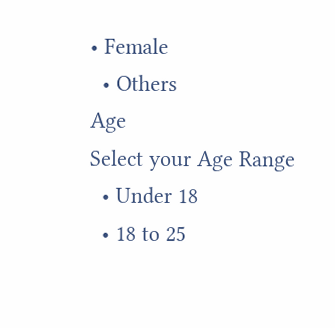• Female
  • Others
Age
Select your Age Range
  • Under 18
  • 18 to 25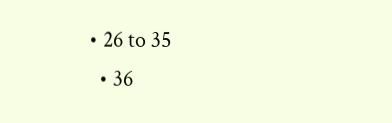• 26 to 35
  • 36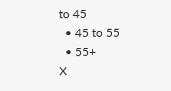to 45
  • 45 to 55
  • 55+
X